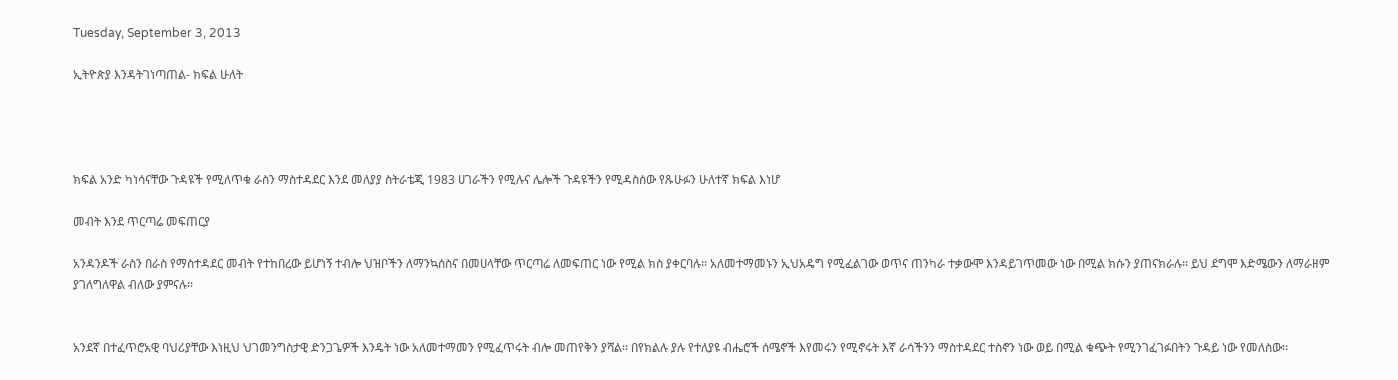Tuesday, September 3, 2013

ኢትዮጵያ እንዳትገነጣጠል- ክፍል ሁለት




ክፍል አንድ ካነሳናቸው ጉዳዩች የሚለጥቁ ራስን ማስተዳደር እንደ መለያያ ስትራቴጂ 1983 ሀገራችን የሚሉና ሌሎች ጉዳዩችን የሚዳስሰው የጹሁፉን ሁለተኛ ክፍል እነሆ

መብት እንደ ጥርጣሬ መፍጠርያ

አንዳንዶች ራስን በራስ የማስተዳደር መብት የተከበረው ይሆነኝ ተብሎ ህዝቦችን ለማንኳሰስና በመሀላቸው ጥርጣሬ ለመፍጠር ነው የሚል ክስ ያቀርባሉ፡፡ አለመተማመኑን ኢህአዴግ የሚፈልገው ወጥና ጠንካራ ተቃውሞ እንዳይገጥመው ነው በሚል ክሱን ያጠናክራሉ፡፡ ይህ ደግሞ እድሜውን ለማራዘም ያገለግለዋል ብለው ያምናሉ፡፡


አንደኛ በተፈጥሮአዊ ባህሪያቸው እነዚህ ህገመንግስታዊ ድንጋጌዎች እንዴት ነው አለመተማመን የሚፈጥሩት ብሎ መጠየቅን ያሻል፡፡ በየክልሉ ያሉ የተለያዩ ብሔሮች ሰሜኖች እየመሩን የሚኖሩት እኛ ራሳችንን ማስተዳደር ተስኖን ነው ወይ በሚል ቁጭት የሚንገፈገፉበትን ጉዳይ ነው የመለስው፡፡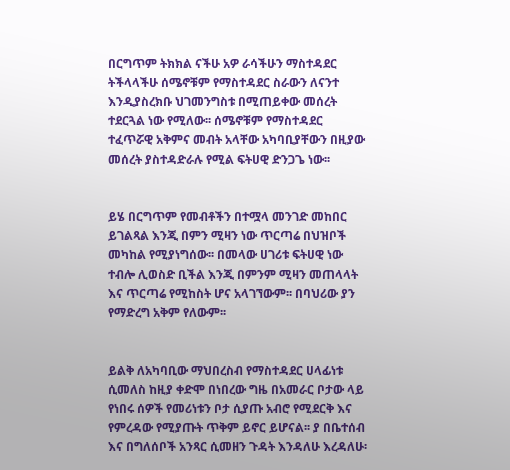በርግጥም ትክክል ናችሁ አዎ ራሳችሁን ማስተዳደር ትችላላችሁ ሰሜኖቹም የማስተዳደር ስራውን ለናንተ እንዲያስረክቡ ህገመንግስቱ በሚጠይቀው መሰረት ተደርጓል ነው የሚለው፡፡ ሰሜኖቹም የማስተዳደር ተፈጥሯዊ አቅምና መብት አላቸው አካባቢያቸውን በዚያው መሰረት ያስተዳድራሉ የሚል ፍትሀዊ ድንጋጌ ነው፡፡


ይሄ በርግጥም የመብቶችን በተሟላ መንገድ መከበር ይገልጻል እንጂ በምን ሚዛን ነው ጥርጣሬ በህዝቦች መካከል የሚያነግሰው፡፡ በመላው ሀገሪቱ ፍትሀዊ ነው ተብሎ ሊወስድ ቢችል እንጂ በምንም ሚዛን መጠላላት እና ጥርጣሬ የሚከስት ሆና አላገኘውም፡፡ በባህሪው ያን የማድረግ አቅም የለውም፡፡


ይልቅ ለአካባቢው ማህበረስብ የማስተዳደር ሀላፊነቱ ሲመለስ ከዚያ ቀድሞ በነበረው ግዜ በአመራር ቦታው ላይ የነበሩ ሰዎች የመሪነቱን ቦታ ሲያጡ አብሮ የሚደርቅ እና የምረዳው የሚያጡት ጥቅም ይኖር ይሆናል፡፡ ያ በቤተሰብ እና በግለሰቦች አንጻር ሲመዘን ጉዳት እንዳለሁ እረዳለሁ፡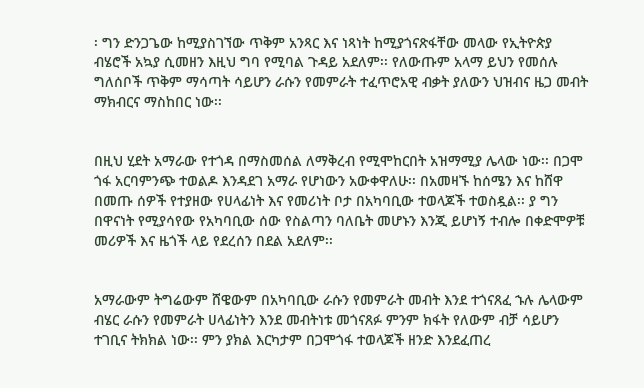፡ ግን ድንጋጌው ከሚያስገኘው ጥቅም አንጻር እና ነጻነት ከሚያጎናጽፋቸው መላው የኢትዮጵያ ብሄሮች አኳያ ሲመዘን እዚህ ግባ የሚባል ጉዳይ አደለም፡፡ የለውጡም አላማ ይህን የመሰሉ ግለሰቦች ጥቅም ማሳጣት ሳይሆን ራሱን የመምራት ተፈጥሮአዊ ብቃት ያለውን ህዝብና ዜጋ መብት ማክብርና ማስከበር ነው፡፡


በዚህ ሂደት አማራው የተጎዳ በማስመሰል ለማቅረብ የሚሞከርበት አዝማሚያ ሌላው ነው፡፡ በጋሞ ጎፋ አርባምንጭ ተወልዶ እንዳደገ አማራ የሆነውን አውቀዋለሁ፡፡ በአመዛኙ ከሰሜን እና ከሸዋ በመጡ ሰዎች የተያዘው የሀላፊነት እና የመሪነት ቦታ በአካባቢው ተወላጆች ተወስዷል፡፡ ያ ግን በዋናነት የሚያሳየው የአካባቢው ሰው የስልጣን ባለቤት መሆኑን እንጂ ይሆነኝ ተብሎ በቀድሞዎቹ መሪዎች እና ዜጎች ላይ የደረሰን በደል አደለም፡፡


አማራውም ትግሬውም ሸዌውም በአካባቢው ራሱን የመምራት መብት እንደ ተጎናጸፈ ኁሉ ሌላውም ብሄር ራሱን የመምራት ሀላፊነትን እንደ መብትነቱ መጎናጸፉ ምንም ክፋት የለውም ብቻ ሳይሆን ተገቢና ትክክል ነው፡፡ ምን ያክል እርካታም በጋሞጎፋ ተወላጆች ዘንድ እንደፈጠረ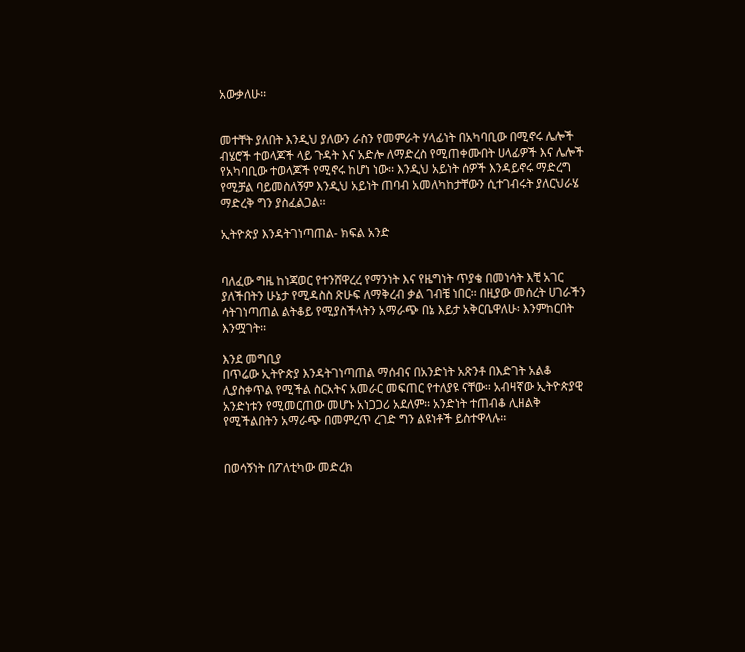አውቃለሁ፡፡


መተቸት ያለበት እንዲህ ያለውን ራስን የመምራት ሃላፊነት በአካባቢው በሚኖሩ ሌሎች ብሄሮች ተወላጆች ላይ ጉዳት እና አድሎ ለማድረስ የሚጠቀሙበት ሀላፊዎች እና ሌሎች የአካባቢው ተወላጆች የሚኖሩ ከሆነ ነው፡፡ እንዲህ አይነት ሰዎች እንዳይኖሩ ማድረግ የሚቻል ባይመስለኝም እንዲህ አይነት ጠባብ አመለካከታቸውን ሲተገብሩት ያለርህራሄ ማድረቅ ግን ያስፈልጋል፡፡

ኢትዮጵያ እንዳትገነጣጠል- ክፍል አንድ


ባለፈው ግዜ ከነጃወር የተንሸዋረረ የማንነት እና የዜግነት ጥያቄ በመነሳት እቺ አገር ያለችበትን ሁኔታ የሚዳስስ ጽሁፍ ለማቅረብ ቃል ገብቼ ነበር፡፡ በዚያው መሰረት ሀገራችን ሳትገነጣጠል ልትቆይ የሚያስችላትን አማራጭ በኔ እይታ አቅርቤዋለሁ፡ እንምከርበት እንሟገት፡፡

እንደ መግቢያ
በጥሬው ኢትዮጵያ እንዳትገነጣጠል ማሰብና በአንድነት አጽንቶ በእድገት አልቆ ሊያስቀጥል የሚችል ስርአትና አመራር መፍጠር የተለያዩ ናቸው፡፡ አብዛኛው ኢትዮጵያዊ አንድነቱን የሚመርጠው መሆኑ አነጋጋሪ አደለም፡፡ አንድነት ተጠብቆ ሊዘልቅ የሚችልበትን አማራጭ በመምረጥ ረገድ ግን ልዩነቶች ይስተዋላሉ፡፡


በወሳኝነት በፖለቲካው መድረክ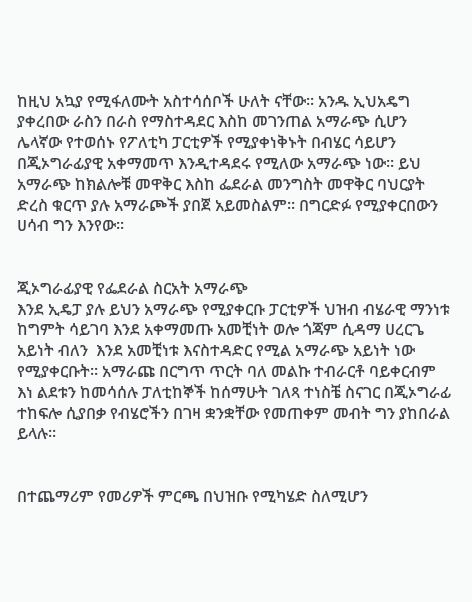ከዚህ አኳያ የሚፋለሙት አስተሳሰቦች ሁለት ናቸው፡፡ አንዱ ኢህአዴግ ያቀረበው ራስን በራስ የማስተዳደር እስከ መገንጠል አማራጭ ሲሆን ሌላኛው የተወሰኑ የፖለቲካ ፓርቲዎች የሚያቀነቅኑት በብሄር ሳይሆን በጂኦግራፊያዊ አቀማመጥ እንዲተዳደሩ የሚለው አማራጭ ነው፡፡ ይህ አማራጭ ከክልሎቹ መዋቅር እስከ ፌደራል መንግስት መዋቅር ባህርያት ድረስ ቁርጥ ያሉ አማራጮች ያበጀ አይመስልም፡፡ በግርድፉ የሚያቀርበውን ሀሳብ ግን እንየው፡፡


ጂኦግራፊያዊ የፌደራል ስርአት አማራጭ
እንደ ኢዴፓ ያሉ ይህን አማራጭ የሚያቀርቡ ፓርቲዎች ህዝብ ብሄራዊ ማንነቱ ከግምት ሳይገባ እንደ አቀማመጡ አመቺነት ወሎ ጎጃም ሲዳማ ሀረርጌ አይነት ብለን  እንደ አመቺነቱ እናስተዳድር የሚል አማራጭ አይነት ነው የሚያቀርቡት፡፡ አማራጩ በርግጥ ጥርት ባለ መልኩ ተብራርቶ ባይቀርብም እነ ልደቱን ከመሳሰሉ ፓለቲከኞች ከሰማሁት ገለጻ ተነስቼ ስናገር በጂኦግራፊ ተከፍሎ ሲያበቃ የብሄሮችን በገዛ ቋንቋቸው የመጠቀም መብት ግን ያከበራል ይላሉ፡፡


በተጨማሪም የመሪዎች ምርጫ በህዝቡ የሚካሄድ ስለሚሆን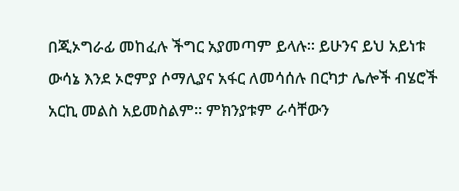በጂኦግራፊ መከፈሉ ችግር አያመጣም ይላሉ፡፡ ይሁንና ይህ አይነቱ ውሳኔ እንደ ኦሮምያ ሶማሊያና አፋር ለመሳሰሉ በርካታ ሌሎች ብሄሮች አርኪ መልስ አይመስልም፡፡ ምክንያቱም ራሳቸውን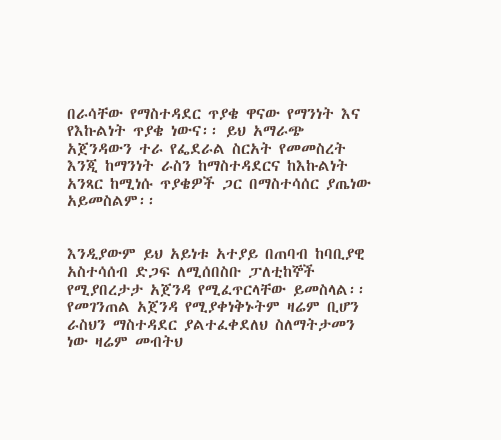በራሳቸው የማስተዳደር ጥያቄ ዋናው የማንነት እና የእኩልነት ጥያቄ ነውና፡፡ ይህ አማራጭ አጀንዳውን ተራ የፌደራል ስርአት የመመስረት እንጂ ከማንነት ራስን ከማስተዳደርና ከእኩልነት አንጻር ከሚነሱ ጥያቄዎች ጋር በማስተሳሰር ያጤነው አይመስልም፡፡


እንዲያውም ይህ አይነቱ አተያይ በጠባብ ከባቢያዊ አስተሳሰብ ድጋፍ ለሚሰበስቡ ፓለቲከኞች የሚያበረታታ አጀንዳ የሚፈጥርላቸው ይመስላል፡፡ የመገንጠል አጀንዳ የሚያቀነቅኑትም ዛሬም ቢሆን ራስህን ማስተዳደር ያልተፈቀደለህ ስለማትታመን ነው ዛሬም መብትህ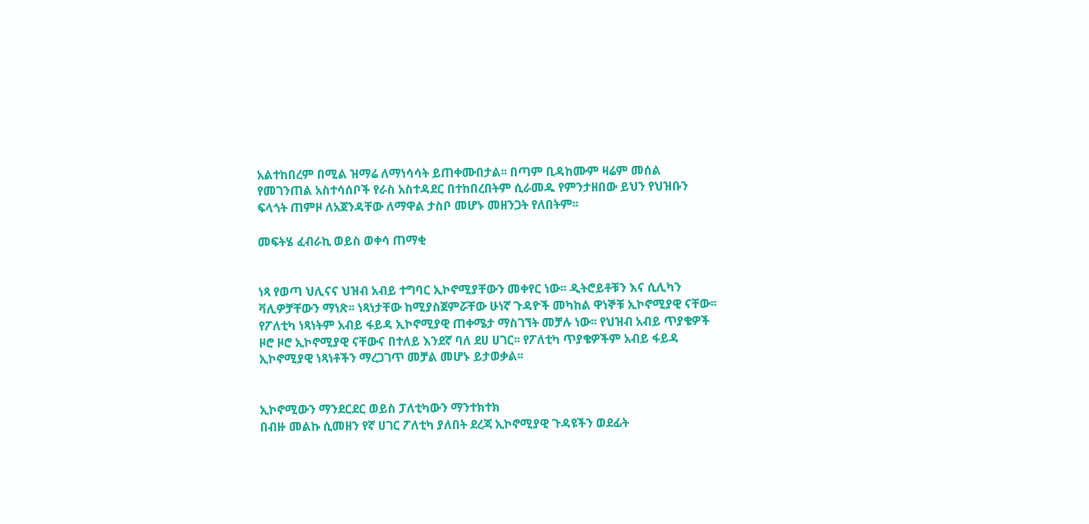አልተከበረም በሚል ዝማሬ ለማነሳሳት ይጠቀሙበታል፡፡ በጣም ቢዳከሙም ዛሬም መሰል የመገንጠል አስተሳሰቦች የራስ አስተዳደር በተከበረበትም ሲራመዱ የምንታዘበው ይህን የህዝቡን ፍላጎት ጠምዞ ለአጀንዳቸው ለማዋል ታስቦ መሆኑ መዘንጋት የለበትም፡፡

መፍትሄ ፈብራኪ ወይስ ወቀሳ ጠማቂ


ነጻ የወጣ ህሊናና ህዝብ አብይ ተግባር ኢኮኖሚያቸውን መቀየር ነው፡፡ ዲትሮይቶቹን እና ሲሊካን ቫሊዎቻቸውን ማነጽ፡፡ ነጻነታቸው ከሚያስጀምሯቸው ሁነኛ ጉዳዮች መካከል ዋነኞቹ ኢኮኖሚያዊ ናቸው፡፡ የፖለቲካ ነጻነትም አብይ ፋይዳ ኢኮኖሚያዊ ጠቀሜታ ማስገኘት መቻሉ ነው፡፡ የህዝብ አብይ ጥያቄዎች ዞሮ ዞሮ ኢኮኖሚያዊ ናቸውና በተለይ እንደኛ ባለ ደሀ ሀገር፡፡ የፖለቲካ ጥያቄዎችም አብይ ፋይዳ ኢኮኖሚያዊ ነጻነቶችን ማረጋገጥ መቻል መሆኑ ይታወቃል፡፡


ኢኮኖሚውን ማንደርደር ወይስ ፓለቲካውን ማንተክተክ
በብዙ መልኩ ሲመዘን የኛ ሀገር ፖለቲካ ያለበት ደረጃ ኢኮኖሚያዊ ጉዳዩችን ወደፊት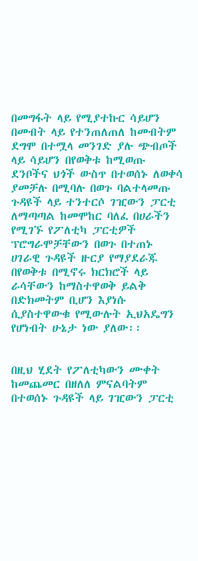በመግፋት ላይ የሚያተኩር ሳይሆን በመብት ላይ የተንጠለጠለ ከመብትም ደግሞ በተሟላ መንገድ ያሉ ጭብጦች ላይ ሳይሆን በየወቅቱ ከሚወጡ ደንቦችና ህጎች ውስጥ በተወሰኑ ለወቀሳ ያመቻሉ በሚባሉ በወጉ ባልተላመጡ ጉዳዩች ላይ ተንተርሶ ገዢውን ፓርቲ ለማጣጣል ከመሞከር ባለፈ በሀራችን የሚገኙ የፖለቲካ ፓርቲዎች ፕሮግራሞቻቸውን በወጉ በተጠኑ ሀገራዊ ጉዳዩች ዙርያ የማያደራጁ በየወቅቱ በሚኖሩ ክርክሮች ላይ ራሳቸውን ከማስተዋወቅ ይልቅ በድክመትም ቢሆን እያነሱ ሲያስተዋውቁ የሚውሉት ኢህአዴግን  የሆነብት ሁኔታ ነው ያለው፡፡


በዚህ ሂደት የፖለቲካውን ሙቀት ከመጨመር በዘለለ ምናልባትም በተወሰኑ ጉዳዩች ላይ ገዢውን ፓርቲ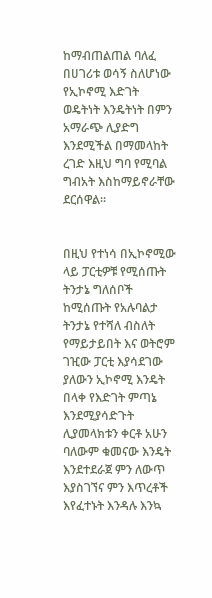ከማብጠልጠል ባለፈ በሀገሪቱ ወሳኝ ስለሆነው የኢኮኖሚ እድገት ወዴትነት እንዴትነት በምን አማራጭ ሊያድግ እንደሚችል በማመላከት ረገድ እዚህ ግባ የሚባል ግብአት እስከማይኖራቸው ደርሰዋል፡፡


በዚህ የተነሳ በኢኮኖሚው ላይ ፓርቲዎቹ የሚሰጡት ትንታኔ ግለሰቦች ከሚሰጡት የአሉባልታ ትንታኔ የተሻለ ብስለት የማይታይበት እና ወትሮም ገዢው ፓርቲ እያሳደገው ያለውን ኢኮኖሚ እንዴት በላቀ የእድገት ምጣኔ እንደሚያሳድጉት ሊያመላክቱን ቀርቶ አሁን ባለውም ቁመናው እንዴት እንደተደራጀ ምን ለውጥ እያስገኘና ምን እጥረቶች እየፈተኑት እንዳሉ እንኳ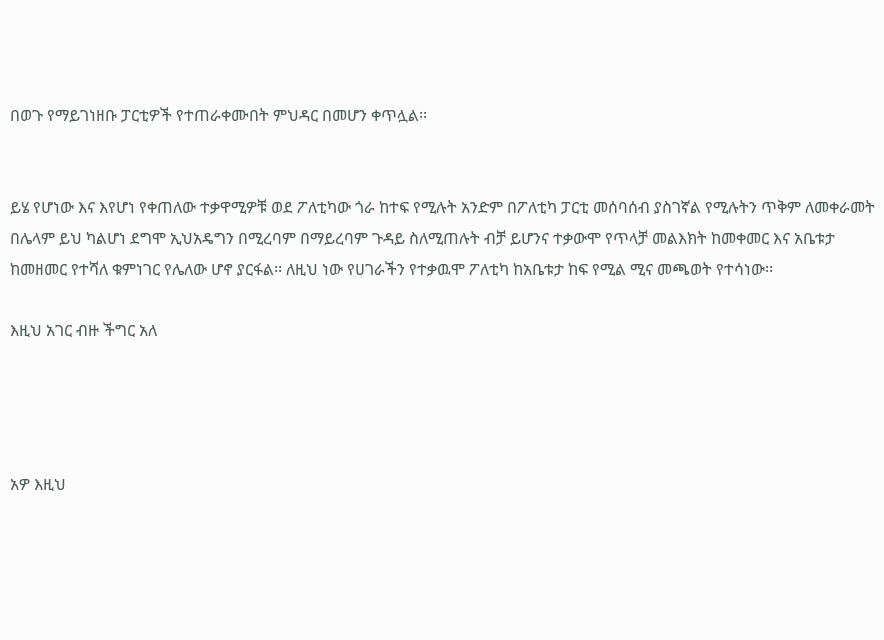በወጉ የማይገነዘቡ ፓርቲዎች የተጠራቀሙበት ምህዳር በመሆን ቀጥሏል፡፡


ይሄ የሆነው እና እየሆነ የቀጠለው ተቃዋሚዎቹ ወደ ፖለቲካው ጎራ ከተፍ የሚሉት አንድም በፖለቲካ ፓርቲ መሰባሰብ ያስገኛል የሚሉትን ጥቅም ለመቀራመት በሌላም ይህ ካልሆነ ደግሞ ኢህአዴግን በሚረባም በማይረባም ጉዳይ ስለሚጠሉት ብቻ ይሆንና ተቃውሞ የጥላቻ መልእክት ከመቀመር እና አቤቱታ ከመዘመር የተሻለ ቁምነገር የሌለው ሆኖ ያርፋል፡፡ ለዚህ ነው የሀገራችን የተቃዉሞ ፖለቲካ ከአቤቱታ ከፍ የሚል ሚና መጫወት የተሳነው፡፡

እዚህ አገር ብዙ ችግር አለ




አዎ እዚህ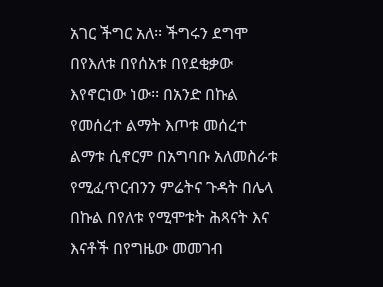አገር ችግር አለ፡፡ ችግሩን ደግሞ በየእለቱ በየሰአቱ በየደቂቃው እየኖርነው ነው፡፡ በአንድ በኩል የመሰረተ ልማት እጦቱ መሰረተ ልማቱ ሲኖርም በአግባቡ አለመስራቱ የሚፈጥርብንን ምሬትና ጉዳት በሌላ በኩል በየለቱ የሚሞቱት ሕጻናት እና እናቶች በየግዜው መመገብ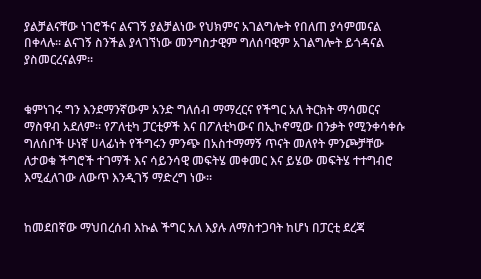ያልቻልናቸው ነገሮችና ልናገኝ ያልቻልነው የህክምና አገልግሎት የበለጠ ያሳምመናል በቀላሉ፡፡ ልናገኝ ስንችል ያላገኘነው መንግስታዊም ግለሰባዊም አገልግሎት ይጎዳናል ያስመርረናልም፡፡


ቁምነገሩ ግን እንደማንኛውም አንድ ግለሰብ ማማረርና የችግር አለ ትርክት ማሳመርና ማስዋብ አደለም፡፡ የፖለቲካ ፓርቲዎች እና በፖለቲካውና በኢኮኖሚው በንቃት የሚንቀሳቀሱ ግለሰቦች ሁነኛ ሀላፊነት የችግሩን ምንጭ በአስተማማኝ ጥናት መለየት ምንጮቻቸው ለታወቁ ችግሮች ተገማች እና ሳይንሳዊ መፍትሄ መቀመር እና ይሄው መፍትሄ ተተግብሮ እሚፈለገው ለውጥ እንዲገኝ ማድረግ ነው፡፡


ከመደበኛው ማህበረሰብ እኩል ችግር አለ እያሉ ለማስተጋባት ከሆነ በፓርቲ ደረጃ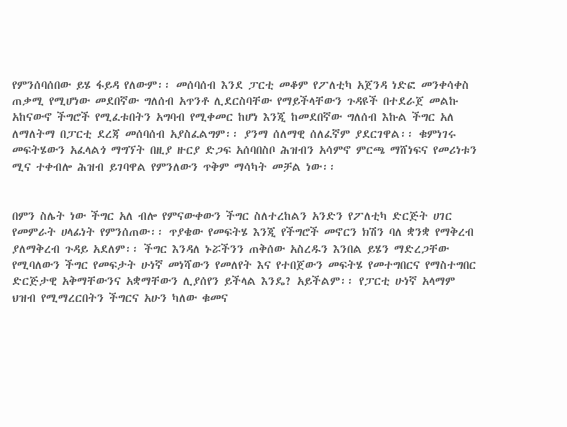የምንሰባሰበው ይሄ ፋይዳ የለውም፡፡ መሰባሰብ እንደ ፓርቲ መቆም የፖለቲካ አጀንዳ ነድፎ መንቀሳቀስ ጠቃሚ የሚሆነው መደበኛው ግለሰብ አጥንቶ ሊደርስባቸው የማይችላቸውን ጉዳዩች በተደራጀ መልኩ አከናውኖ ችግሮች የሚፈቱበትን አግባብ የሚቀመር ከሆነ እንጂ ከመደበኛው ግለሰብ እኩል ችግር አለ ለማለትማ በፓርቲ ደረጃ መሰባሰብ አያስፈልግም፡፡ ያንማ ሰለማዊ ሰለፈኛም ያደርገዋል፡፡ ቁምነገሩ መፍትሄውን አፈላልጎ ማግኘት በዚያ ዙርያ ድጋፍ አሰባበስቦ ሕዝብን አሳምኖ ምርጫ ማሸነፍና የመሪነቱን ሚና ተቀብሎ ሕዝብ ይገባዋል የምንለውን ጥቅም ማሳካት መቻል ነው፡፡


በምን ስሌት ነው ችግር አለ ብሎ የምናውቀውን ችግር ስለተረከልን አንድን የፖለቲካ ድርጅት ሀገር የመምራት ሀላፊነት የምንሰጠው፡፡ ጥያቄው የመፍትሄ እንጂ የችግሮች መኖርን ክሽን ባለ ቋንቋ የማቅረብ ያለማቅረብ ጉዳይ አደለም፡፡ ችግር እንዳለ ኑሯችንን ጠቅሰው አስረዱን እንበል ይሄን ማድረጋቸው የሚባለውን ችግር የመፍታት ሁነኛ መነሻውን የመለየት እና የተበጀውን መፍትሄ የመተግበርና የማስተግበር ድርጅታዊ አቅማቸውንና አቋማቸውን ሊያሰየን ይችላል እንዴ? አይችልም፡፡ የፓርቲ ሁነኛ አላማም ህዝብ የሚማረርበትን ችግርና አሁን ካለው ቁመና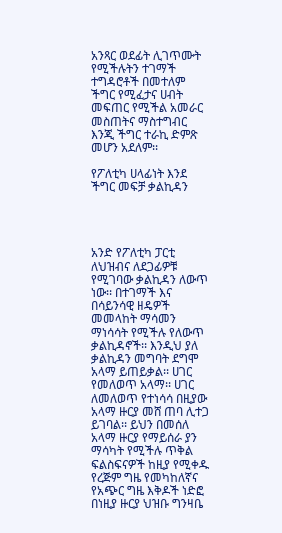አንጻር ወደፊት ሊገጥሙት የሚችሉትን ተገማች ተግዳሮቶች በመተለም ችግር የሚፈታና ሀብት መፍጠር የሚችል አመራር መስጠትና ማስተግብር እንጂ ችግር ተራኪ ድምጽ መሆን አደለም፡፡

የፖለቲካ ሀላፊነት እንደ ችግር መፍቻ ቃልኪዳን




አንድ የፖለቲካ ፓርቲ ለህዝብና ለደጋፊዎቹ የሚገባው ቃልኪዳን ለውጥ ነው፡፡ በተገማች እና በሳይንሳዊ ዘዴዎች መመላከት ማሳመን ማነሳሳት የሚችሉ የለውጥ ቃልኪዳኖች፡፡ እንዲህ ያለ ቃልኪዳን መግባት ደግሞ አላማ ይጠይቃል፡፡ ሀገር የመለወጥ አላማ፡፡ ሀገር ለመለወጥ የተነሳሳ በዚያው አላማ ዙርያ መሸ ጠባ ሊተጋ ይገባል፡፡ ይህን በመሰለ አላማ ዙርያ የማይሰራ ያን ማሳካት የሚችሉ ጥቅል ፍልስፍናዎች ከዚያ የሚቀዱ የረጅም ግዜ የመካከለኛና የአጭር ግዜ እቅዶች ነድፎ በነዚያ ዙርያ ህዝቡ ግንዛቤ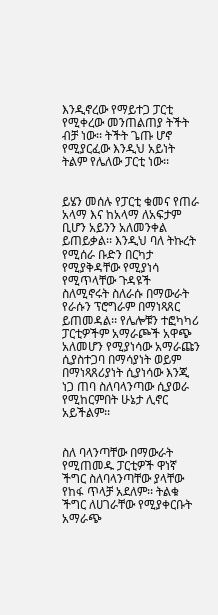እንዲኖረው የማይተጋ ፓርቲ የሚቀረው መንጠልጠያ ትችት ብቻ ነው፡፡ ትችት ጌጡ ሆኖ የሚያርፈው እንዲህ አይነት ትልም የሌለው ፓርቲ ነው፡፡


ይሄን መሰሉ የፓርቲ ቁመና የጠራ አላማ እና ከአላማ ለአፍታም ቢሆን አይንን አለመንቀል ይጠይቃል፡፡ እንዲህ ባለ ትኩረት የሚሰራ ቡድን በርካታ የሚያቅዳቸው የሚያነሳ የሚጥላቸው ጉዳዩች ስለሚኖሩት ስለራሱ በማውራት የራሱን ፕሮግራም በማነጻጸር ይጠመዳል፡፡ የሌሎቹን ተፎካካሪ ፓርቲዎችም አማራጮች አዋጭ አለመሆን የሚያነሳው አማራጩን ሲያስተጋባ በማሳያነት ወይም በማነጻጸሪያነት ሲያነሳው እንጂ ነጋ ጠባ ስለባላንጣው ሲያወራ የሚከርምበት ሁኔታ ሊኖር አይችልም፡፡


ስለ ባላንጣቸው በማውራት የሚጠመዱ ፓርቲዎች ዋነኛ ችግር ስለባላንጣቸው ያላቸው የከፋ ጥላቻ አደለም፡፡ ትልቁ ችግር ለሀገራቸው የሚያቀርቡት አማራጭ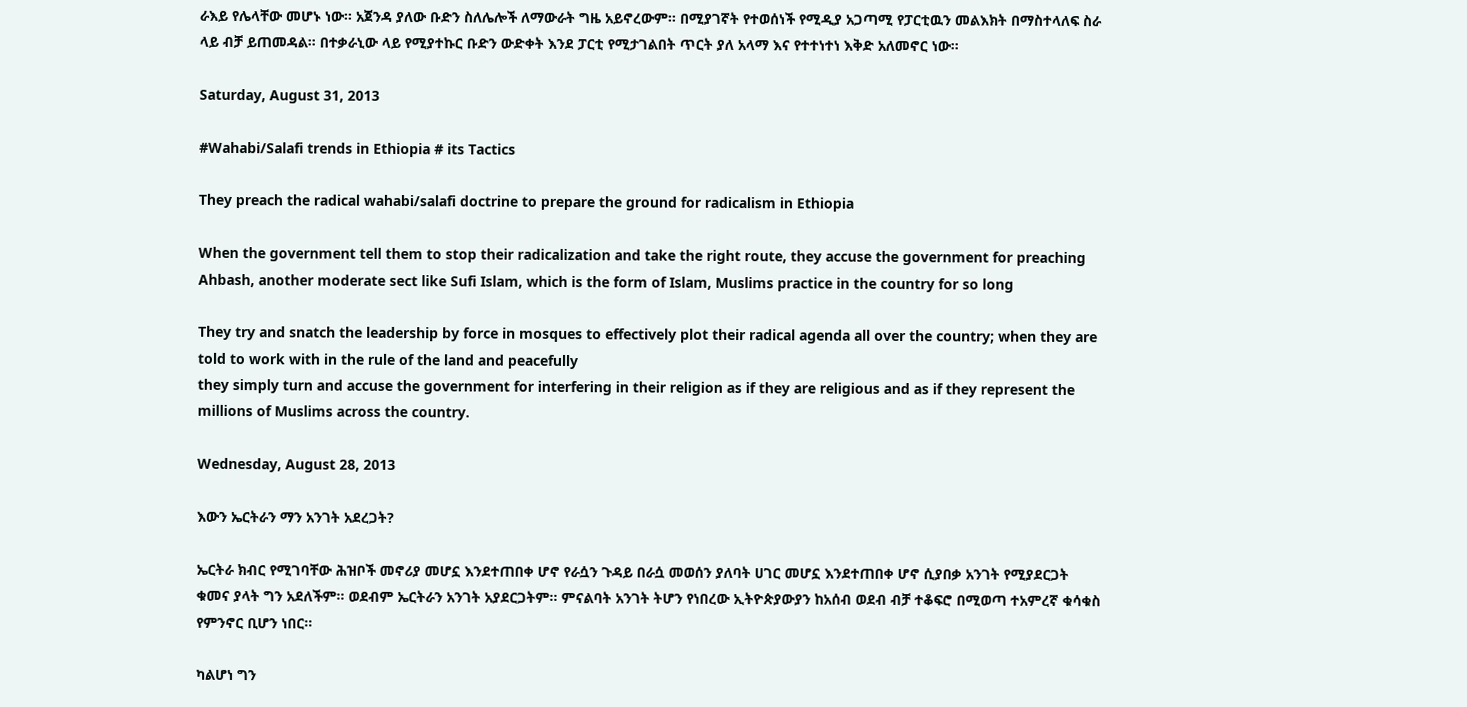ራእይ የሌላቸው መሆኑ ነው፡፡ አጀንዳ ያለው ቡድን ስለሌሎች ለማውራት ግዜ አይኖረውም፡፡ በሚያገኛት የተወሰነች የሚዲያ አጋጣሚ የፓርቲዉን መልእክት በማስተላለፍ ስራ ላይ ብቻ ይጠመዳል፡፡ በተቃራኒው ላይ የሚያተኩር ቡድን ውድቀት እንደ ፓርቲ የሚታገልበት ጥርት ያለ አላማ እና የተተነተነ እቅድ አለመኖር ነው፡፡

Saturday, August 31, 2013

#Wahabi/Salafi trends in Ethiopia # its Tactics

They preach the radical wahabi/salafi doctrine to prepare the ground for radicalism in Ethiopia

When the government tell them to stop their radicalization and take the right route, they accuse the government for preaching Ahbash, another moderate sect like Sufi Islam, which is the form of Islam, Muslims practice in the country for so long

They try and snatch the leadership by force in mosques to effectively plot their radical agenda all over the country; when they are told to work with in the rule of the land and peacefully
they simply turn and accuse the government for interfering in their religion as if they are religious and as if they represent the millions of Muslims across the country.

Wednesday, August 28, 2013

እውን ኤርትራን ማን አንገት አደረጋት?

ኤርትራ ክብር የሚገባቸው ሕዝቦች መኖሪያ መሆኗ እንደተጠበቀ ሆኖ የራሷን ጉዳይ በራሷ መወሰን ያለባት ሀገር መሆኗ እንደተጠበቀ ሆኖ ሲያበቃ አንገት የሚያደርጋት ቁመና ያላት ግን አደለችም፡፡ ወደብም ኤርትራን አንገት አያደርጋትም፡፡ ምናልባት አንገት ትሆን የነበረው ኢትዮጵያውያን ከአሰብ ወደብ ብቻ ተቆፍሮ በሚወጣ ተአምረኛ ቁሳቁስ የምንኖር ቢሆን ነበር፡፡

ካልሆነ ግን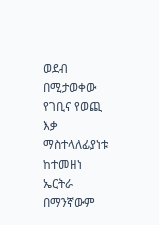ወደብ በሚታወቀው የገቢና የወጪ እቃ ማስተላለፊያነቱ ከተመዘነ ኤርትራ በማንኛውም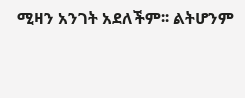ሚዛን አንገት አደለችም፡፡ ልትሆንም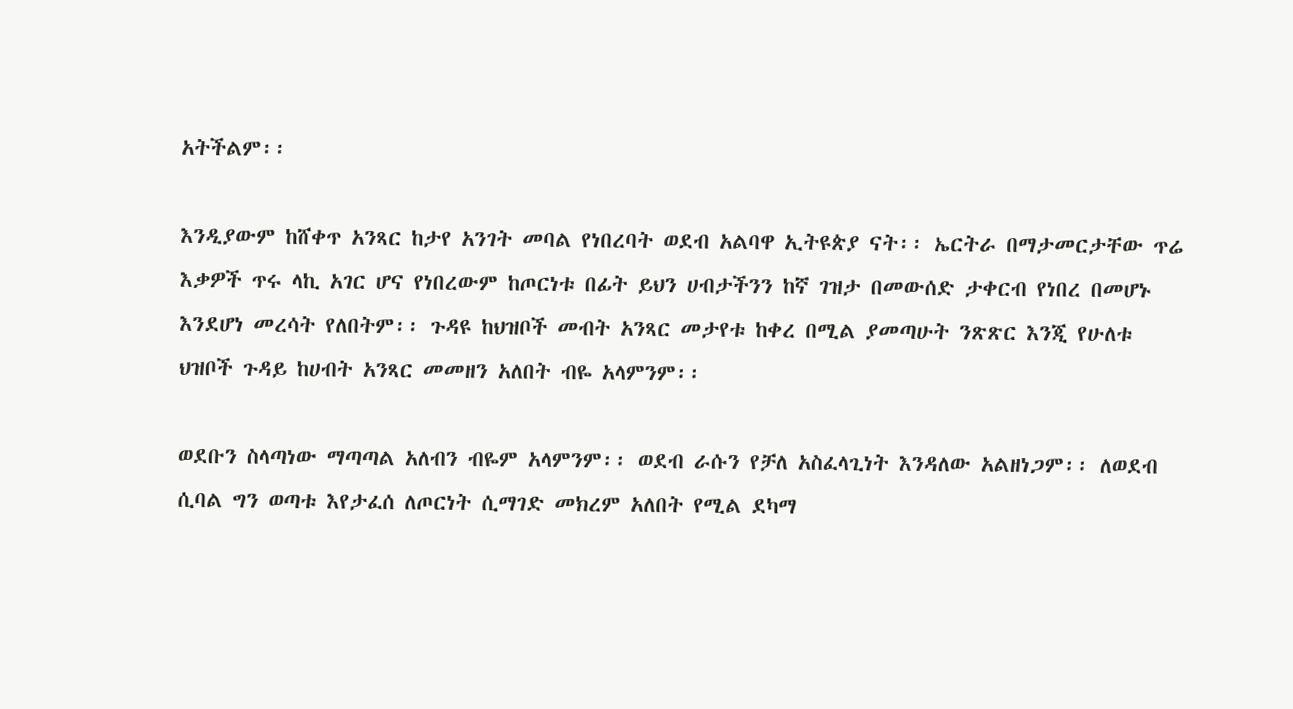አትችልም፡፡

እንዲያውም ከሸቀጥ አንጻር ከታየ አንገት መባል የነበረባት ወደብ አልባዋ ኢትዩጵያ ናት፡፡ ኤርትራ በማታመርታቸው ጥሬ እቃዎች ጥሩ ላኪ አገር ሆና የነበረውም ከጦርነቱ በፊት ይህን ሀብታችንን ከኛ ገዝታ በመውሰድ ታቀርብ የነበረ በመሆኑ  እንደሆነ መረሳት የለበትም፡፡ ጉዳዩ ከህዝቦች መብት አንጻር መታየቱ ከቀረ በሚል ያመጣሁት ንጽጽር እንጂ የሁለቱ ህዝቦች ጉዳይ ከሀብት አንጻር መመዘን አለበት ብዬ አላምንም፡፡

ወደቡን ስላጣነው ማጣጣል አለብን ብዬም አላምንም፡፡ ወደብ ራሱን የቻለ አስፈላጊነት እንዳለው አልዘነጋም፡፡ ለወደብ ሲባል ግን ወጣቱ እየታፈሰ ለጦርነት ሲማገድ መክረም አለበት የሚል ደካማ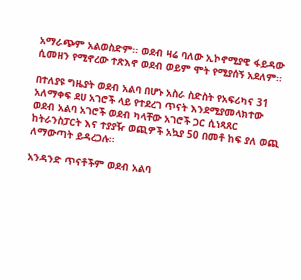አማራጭም አልወስድም፡፡ ወደብ ዛሬ ባለው ኢኮኖሚያዊ ፋይዳው ሲመዘን የሚኖረው ተጽእኖ ወደብ ወይም ሞት የሚያሰኝ አደለም፡፡

በተለያዩ ግዜያት ወደብ አልባ በሆኑ አስራ ስድስት የአፍሪካና 31 አለማቀፍ ደሀ አገሮች ላይ የተደረገ ጥናት እንደሚያመላክተው ወደብ አልባ አገሮች ወደብ ካላቸው አገሮች ጋር ሲነጻጸር ከትራንስፓርት እና ተያያዥ ወጪዎች አኳያ 50 በመቶ ከፍ ያለ ወጪ ለማውጣት ይዳረጋሉ፡፡

አንዳንድ ጥናቶችም ወደብ አልባ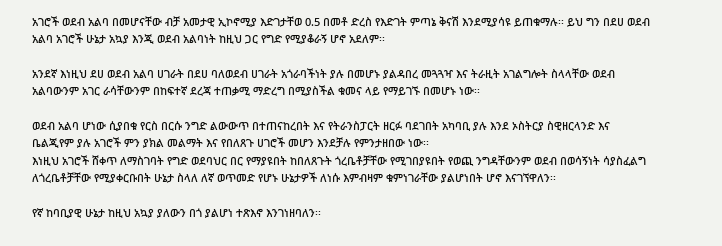አገሮች ወደብ አልባ በመሆናቸው ብቻ አመታዊ ኢኮኖሚያ እድገታቸወ 0.5 በመቶ ድረስ የእድገት ምጣኔ ቅናሽ እንደሚያሳዩ ይጠቁማሉ፡፡ ይህ ግን በደሀ ወደብ አልባ አገሮች ሁኔታ አኳያ እንጂ ወደብ አልባነት ከዚህ ጋር የግድ የሚያቆራኝ ሆኖ አደለም፡፡

አንደኛ እነዚህ ደሀ ወደብ አልባ ሀገራት በደሀ ባለወደብ ሀገራት አጎራባችነት ያሉ በመሆኑ ያልዳበረ መጓጓዣ እና ትራዚት አገልግሎት ስላላቸው ወደብ አልባውንም አገር ራሳቸውንም በከፍተኛ ደረጃ ተጠቃሚ ማድረግ በሚያስችል ቁመና ላይ የማይገኙ በመሆኑ ነው፡፡

ወደብ አልባ ሆነው ሲያበቁ የርስ በርሱ ንግድ ልውውጥ በተጠናከረበት እና የትራንስፓርት ዘርፉ ባደገበት አካባቢ ያሉ እንደ ኦስትርያ ስዊዘርላንድ እና ቤልጂየም ያሉ አገሮች ምን ያክል መልማት እና የበለጸጉ ሀገሮች መሆን እንደቻሉ የምንታዘበው ነው፡፡
እነዚህ አገሮች ሸቀጥ ለማስገባት የግድ ወደባህር በር የማያዩበት ከበለጸጉት ጎረቤቶቻቸው የሚገበያዩበት የወጪ ንግዳቸውንም ወደብ በወሳኝነት ሳያስፈልግ ለጎረቤቶቻቸው የሚያቀርቡበት ሁኔታ ስላለ ለኛ ወጥመድ የሆኑ ሁኔታዎች ለነሱ እምብዛም ቁምነገራቸው ያልሆነበት ሆኖ እናገኘዋለን፡፡

የኛ ከባቢያዊ ሁኔታ ከዚህ አኳያ ያለውን በጎ ያልሆነ ተጽእኖ እንገነዘባለን፡፡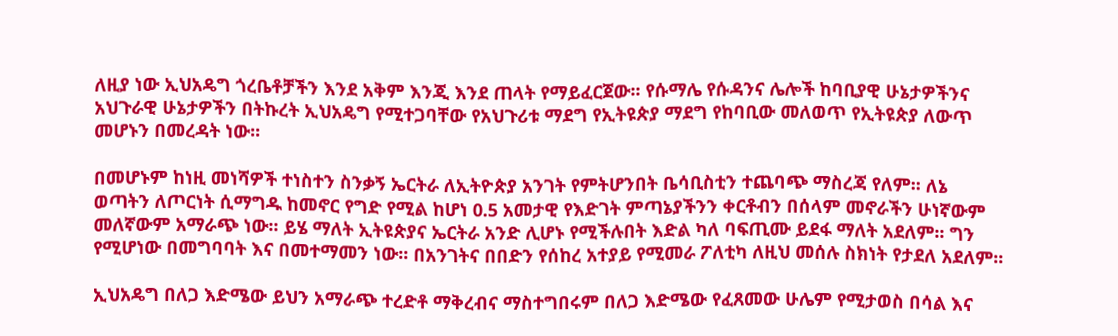ለዚያ ነው ኢህአዴግ ጎረቤቶቻችን እንደ አቅም እንጂ እንደ ጠላት የማይፈርጀው፡፡ የሱማሌ የሱዳንና ሌሎች ከባቢያዊ ሁኔታዎችንና አህጉራዊ ሁኔታዎችን በትኩረት ኢህአዴግ የሚተጋባቸው የአህጉሪቱ ማደግ የኢትዩጵያ ማደግ የከባቢው መለወጥ የኢትዩጵያ ለውጥ መሆኑን በመረዳት ነው፡፡

በመሆኑም ከነዚ መነሻዎች ተነስተን ስንቃኝ ኤርትራ ለኢትዮጵያ አንገት የምትሆንበት ቤሳቢስቲን ተጨባጭ ማስረጃ የለም፡፡ ለኔ ወጣትን ለጦርነት ሲማግዱ ከመኖር የግድ የሚል ከሆነ 0.5 አመታዊ የእድገት ምጣኔያችንን ቀርቶብን በሰላም መኖራችን ሁነኛውም መለኛውም አማራጭ ነው፡፡ ይሄ ማለት ኢትዩጵያና ኤርትራ አንድ ሊሆኑ የሚችሉበት እድል ካለ ባፍጢሙ ይደፋ ማለት አደለም፡፡ ግን የሚሆነው በመግባባት እና በመተማመን ነው፡፡ በአንገትና በበድን የሰከረ አተያይ የሚመራ ፖለቲካ ለዚህ መሰሉ ስክነት የታደለ አደለም፡፡

ኢህአዴግ በለጋ እድሜው ይህን አማራጭ ተረድቶ ማቅረብና ማስተግበሩም በለጋ እድሜው የፈጸመው ሁሌም የሚታወስ በሳል እና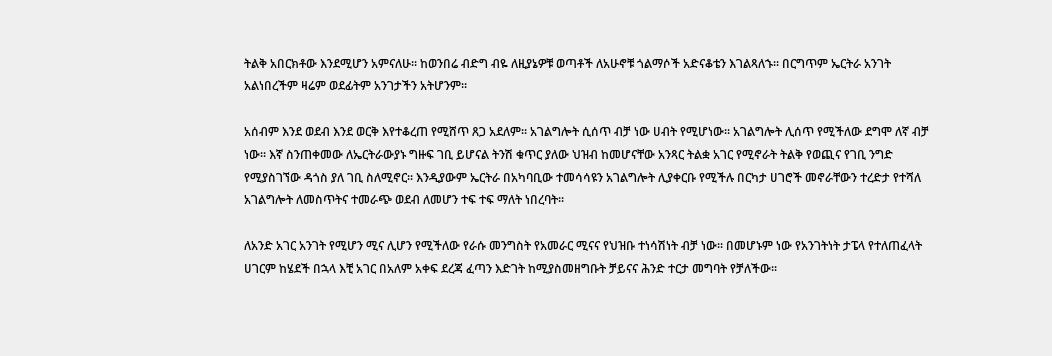ትልቅ አበርክቶው እንደሚሆን አምናለሁ፡፡ ከወንበሬ ብድግ ብዬ ለዚያኔዎቹ ወጣቶች ለአሁኖቹ ጎልማሶች አድናቆቴን እገልጻለኁ፡፡ በርግጥም ኤርትራ አንገት አልነበረችም ዛሬም ወደፊትም አንገታችን አትሆንም፡፡

አሰብም እንደ ወደብ እንደ ወርቅ እየተቆረጠ የሚሸጥ ጸጋ አደለም፡፡ አገልግሎት ሲሰጥ ብቻ ነው ሀብት የሚሆነው፡፡ አገልግሎት ሊሰጥ የሚችለው ደግሞ ለኛ ብቻ ነው፡፡ እኛ ስንጠቀመው ለኤርትራውያኑ ግዙፍ ገቢ ይሆናል ትንሽ ቁጥር ያለው ህዝብ ከመሆናቸው አንጻር ትልቋ አገር የሚኖራት ትልቅ የወጪና የገቢ ንግድ የሚያስገኘው ዳጎስ ያለ ገቢ ስለሚኖር፡፡ እንዲያውም ኤርትራ በአካባቢው ተመሳሳዩን አገልግሎት ሊያቀርቡ የሚችሉ በርካታ ሀገሮች መኖራቸውን ተረድታ የተሻለ አገልግሎት ለመስጥትና ተመራጭ ወደብ ለመሆን ተፍ ተፍ ማለት ነበረባት፡፡

ለአንድ አገር አንገት የሚሆን ሚና ሊሆን የሚችለው የራሱ መንግስት የአመራር ሚናና የህዝቡ ተነሳሽነት ብቻ ነው፡፡ በመሆኑም ነው የአንገትነት ታፔላ የተለጠፈላት ሀገርም ከሄደች በኋላ እቺ አገር በአለም አቀፍ ደረጃ ፈጣን እድገት ከሚያስመዘግቡት ቻይናና ሕንድ ተርታ መግባት የቻለችው፡፡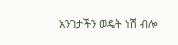አንገታችን ወዴት ነሽ ብሎ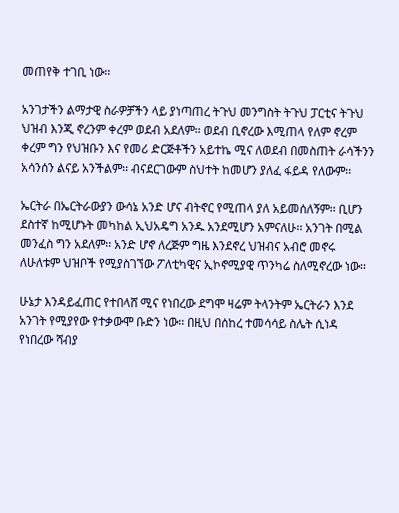መጠየቅ ተገቢ ነው፡፡

አንገታችን ልማታዊ ስራዎቻችን ላይ ያነጣጠረ ትጉህ መንግስት ትጉህ ፓርቲና ትጉህ ህዝብ እንጂ ኖረንም ቀረም ወደብ አደለም፡፡ ወደብ ቢኖረው እሚጠላ የለም ኖረም ቀረም ግን የህዝቡን እና የመሪ ድርጅቶችን አይተኬ ሚና ለወደብ በመስጠት ራሳችንን አሳንሰን ልናይ አንችልም፡፡ ብናደርገውም ስህተት ከመሆን ያለፈ ፋይዳ የለውም፡፡

ኤርትራ በኤርትራውያን ውሳኔ አንድ ሆና ብትኖር የሚጠላ ያለ አይመሰለኝም፡፡ ቢሆን ደስተኛ ከሚሆኑት መካከል ኢህአዴግ አንዱ አንደሚሆን አምናለሁ፡፡ አንገት በሚል መንፈስ ግን አደለም፡፡ አንድ ሆኖ ለረጅም ግዜ እንደኖረ ህዝብና አብሮ መኖሩ ለሁለቱም ህዝቦች የሚያስገኘው ፖለቲካዊና ኢኮኖሚያዊ ጥንካሬ ስለሚኖረው ነው፡፡

ሁኔታ እንዳይፈጠር የተበላሸ ሚና የነበረው ደግሞ ዛሬም ትላንትም ኤርትራን እንደ አንገት የሚያየው የተቃውሞ ቡድን ነው፡፡ በዚህ በሰከረ ተመሳሳይ ስሌት ሲነዳ የነበረው ሻብያ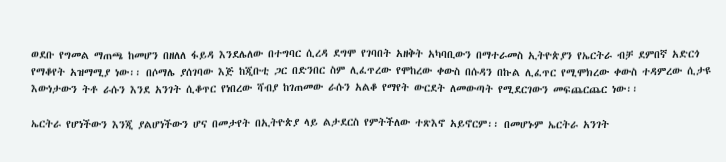ወደቡ የግመል ማጠጫ ከመሆን በዘለለ ፋይዳ እንደሌለው በተግባር ሲረዳ ደግሞ የገባበት አዘቅት አካባቢውን በማተራመስ ኢትዮጵያን የኤርትራ ብቻ ደምበኛ አድርጎ የማቆየት አዝማሚያ ነው፡፡ በሶማሌ ያሰገባው እጅ ከጂቡቲ ጋር በድንበር ስም ሊፈጥረው የሞከረው ቀውስ በሱዳን በኩል ሊፈጥር የሚሞክረው ቀውስ ተዳምረው ሲታዩ  እውነታውን ትቶ ራሱን እንደ አንገት ሲቆጥር የነበረው ሻብያ ከገጠመው ራሱን አልቆ የማየት ውርደት ለመውጣት የሚደርገውን መፍጨርጨር ነው፡፡

ኤርትራ የሆነችውን እንጂ ያልሆነችውን ሆና በመታየት በኢትዮጵያ ላይ ልታደርስ የምትችለው ተጽእኖ አይኖርም፡፡ በመሆኑም ኤርትራ አንገት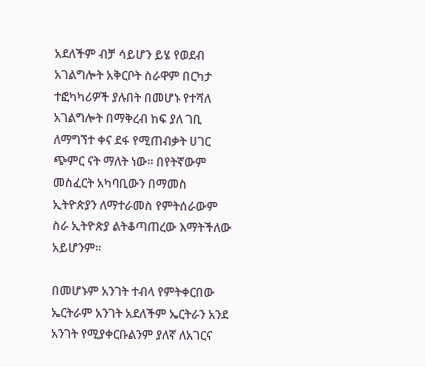አደለችም ብቻ ሳይሆን ይሄ የወደብ አገልግሎት አቅርቦት ስራዋም በርካታ ተፎካካሪዎች ያሉበት በመሆኑ የተሻለ አገልግሎት በማቅረብ ከፍ ያለ ገቢ ለማግኘተ ቀና ደፋ የሚጠብቃት ሀገር ጭምር ናት ማለት ነው፡፡ በየትኛውም መስፈርት አካባቢውን በማመስ ኢትዮጵያን ለማተራመስ የምትሰራውም ስራ ኢትዮጵያ ልትቆጣጠረው እማትችለው አይሆንም፡፡

በመሆኑም አንገት ተብላ የምትቀርበው ኤርትራም አንገት አደለችም ኤርትራን አንደ አንገት የሚያቀርቡልንም ያለኛ ለአገርና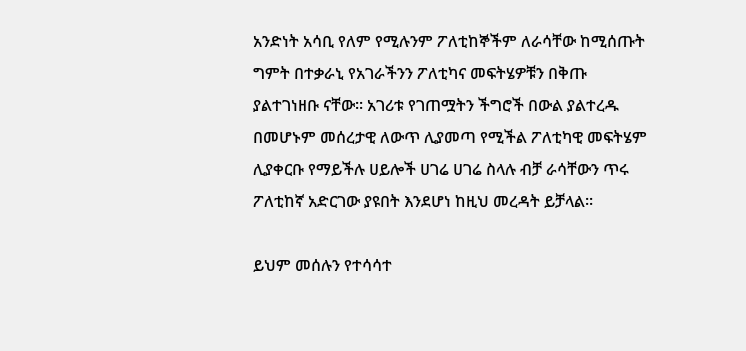አንድነት አሳቢ የለም የሚሉንም ፖለቲከኞችም ለራሳቸው ከሚሰጡት ግምት በተቃራኒ የአገራችንን ፖለቲካና መፍትሄዎቹን በቅጡ ያልተገነዘቡ ናቸው፡፡ አገሪቱ የገጠሟትን ችግሮች በውል ያልተረዱ በመሆኑም መሰረታዊ ለውጥ ሊያመጣ የሚችል ፖለቲካዊ መፍትሄም ሊያቀርቡ የማይችሉ ሀይሎች ሀገሬ ሀገሬ ስላሉ ብቻ ራሳቸውን ጥሩ ፖለቲከኛ አድርገው ያዩበት እንደሆነ ከዚህ መረዳት ይቻላል፡፡

ይህም መሰሉን የተሳሳተ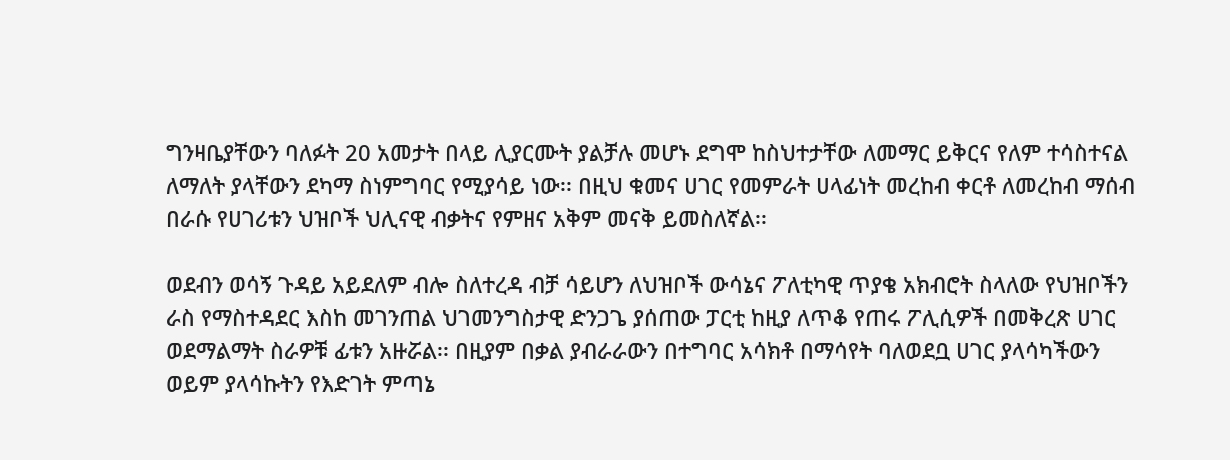ግንዛቤያቸውን ባለፉት 20 አመታት በላይ ሊያርሙት ያልቻሉ መሆኑ ደግሞ ከስህተታቸው ለመማር ይቅርና የለም ተሳስተናል ለማለት ያላቸውን ደካማ ስነምግባር የሚያሳይ ነው፡፡ በዚህ ቁመና ሀገር የመምራት ሀላፊነት መረከብ ቀርቶ ለመረከብ ማሰብ በራሱ የሀገሪቱን ህዝቦች ህሊናዊ ብቃትና የምዘና አቅም መናቅ ይመስለኛል፡፡

ወደብን ወሳኝ ጉዳይ አይደለም ብሎ ስለተረዳ ብቻ ሳይሆን ለህዝቦች ውሳኔና ፖለቲካዊ ጥያቄ አክብሮት ስላለው የህዝቦችን ራስ የማስተዳደር እስከ መገንጠል ህገመንግስታዊ ድንጋጌ ያሰጠው ፓርቲ ከዚያ ለጥቆ የጠሩ ፖሊሲዎች በመቅረጽ ሀገር ወደማልማት ስራዎቹ ፊቱን አዙሯል፡፡ በዚያም በቃል ያብራራውን በተግባር አሳክቶ በማሳየት ባለወደቧ ሀገር ያላሳካችውን ወይም ያላሳኩትን የእድገት ምጣኔ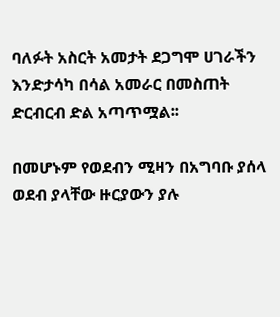ባለፉት አስርት አመታት ደጋግሞ ሀገራችን እንድታሳካ በሳል አመራር በመስጠት ድርብርብ ድል አጣጥሟል፡፡

በመሆኑም የወደብን ሚዛን በአግባቡ ያሰላ ወደብ ያላቸው ዙርያውን ያሉ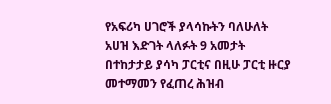የአፍሪካ ሀገሮች ያላሳኩትን ባለሁለት አሀዝ እድገት ላለፉት 9 አመታት በተከታታይ ያሳካ ፓርቲና በዚሁ ፓርቲ ዙርያ መተማመን የፈጠረ ሕዝብ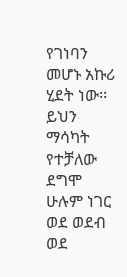የገነባን መሆኑ አኩሪ ሂደት ነው፡፡ ይህን ማሳካት የተቻለው ደግሞ ሁሉም ነገር ወደ ወደብ ወደ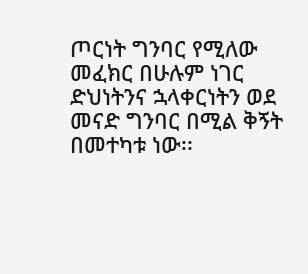ጦርነት ግንባር የሚለው መፈክር በሁሉም ነገር ድህነትንና ኋላቀርነትን ወደ መናድ ግንባር በሚል ቅኝት በመተካቱ ነው፡፡